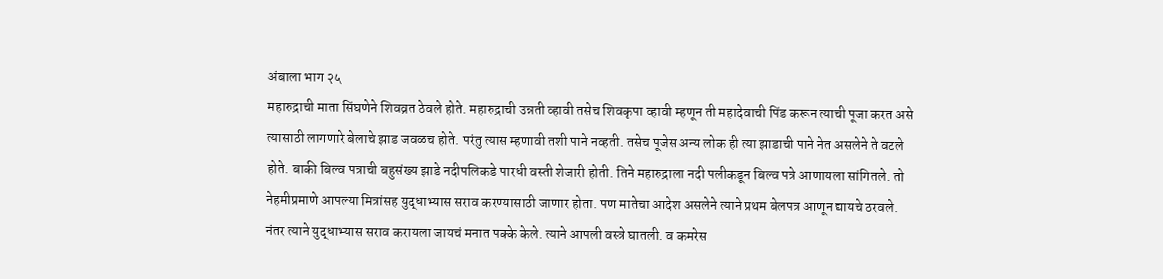अंबाला भाग २५
महारुद्राची माता सिंघणेने शिवव्रत ठेवले होते. महारुद्राची उन्नती व्हावी तसेच शिवकृपा व्हावी म्हणून ती महादेवाची पिंड करून त्याची पूजा करत असे त्यासाठी लागणारे बेलाचे झाड जवळच होते. परंतु त्यास म्हणावी तशी पाने नव्हती. तसेच पूजेस अन्य लोक ही त्या झाडाची पाने नेत असलेने ते वटले होते. बाकी बिल्व पत्राची बहुसंख्य झाडे नदीपलिकडे पारधी वस्ती शेजारी होती. तिने महारुद्राला नदी पलीकडून बिल्व पत्रे आणायला सांगितले. तो नेहमीप्रमाणे आपल्या मित्रांसह युद्धाभ्यास सराव करण्यासाठी जाणार होता. पण मातेचा आदेश असलेने त्याने प्रथम बेलपत्र आणून द्यायचे ठरवले. नंतर त्याने युद्धाभ्यास सराव करायला जायचं मनात पक्के केले. त्याने आपली वस्त्रे घातली. व कमरेस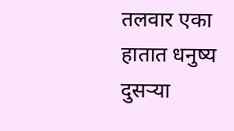तलवार एका हातात धनुष्य दुसऱ्या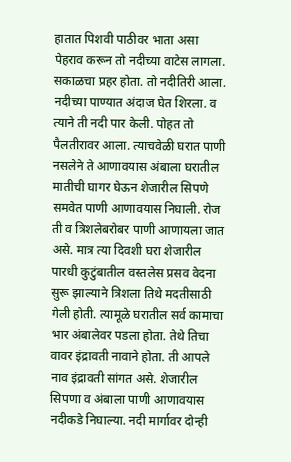हातात पिशवी पाठीवर भाता असा पेहराव करून तो नदीच्या वाटेस लागला. सकाळचा प्रहर होता. तो नदीतिरी आला. नदीच्या पाण्यात अंदाज घेत शिरला. व त्याने ती नदी पार केली. पोहत तो पैलतीरावर आला. त्याचवेळी घरात पाणी नसलेने ते आणावयास अंबाला घरातील मातीची घागर घेऊन शेजारील सिपणे समवेत पाणी आणावयास निघाली. रोज ती व त्रिशलेबरोबर पाणी आणायला जात असे. मात्र त्या दिवशी घरा शेजारील पारधी कुटुंबातील वस्तलेस प्रसव वेदना सुरू झाल्याने त्रिशला तिथे मदतीसाठी गेली होती. त्यामूळे घरातील सर्व कामाचा भार अंबालेवर पडला होता. तेथे तिचा वावर इंद्रावती नावाने होता. ती आपले नाव इंद्रावती सांगत असे. शेजारील सिपणा व अंबाला पाणी आणावयास नदीकडे निघाल्या. नदी मार्गावर दोन्ही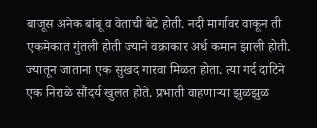बाजूस अनेक बांबू व वेताची बेटे होती. नदी मार्गावर वाकून ती एकमेकात गुंतली होती ज्याने वक्राकार अर्ध कमान झाली होती. ज्यातून जाताना एक सुखद गारवा मिळत होता. त्या गर्द दाटिने एक निराळे सौंदर्य खुलत होते. प्रभाती वाहणाऱ्या झुळझुळ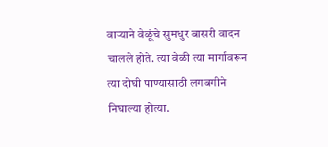वाऱ्याने वेळूंचे सुमधुर बासरी वादन चालले होते. त्या वेळी त्या मार्गावरून त्या दोघी पाण्यासाठी लगबगीने निघाल्या होत्या.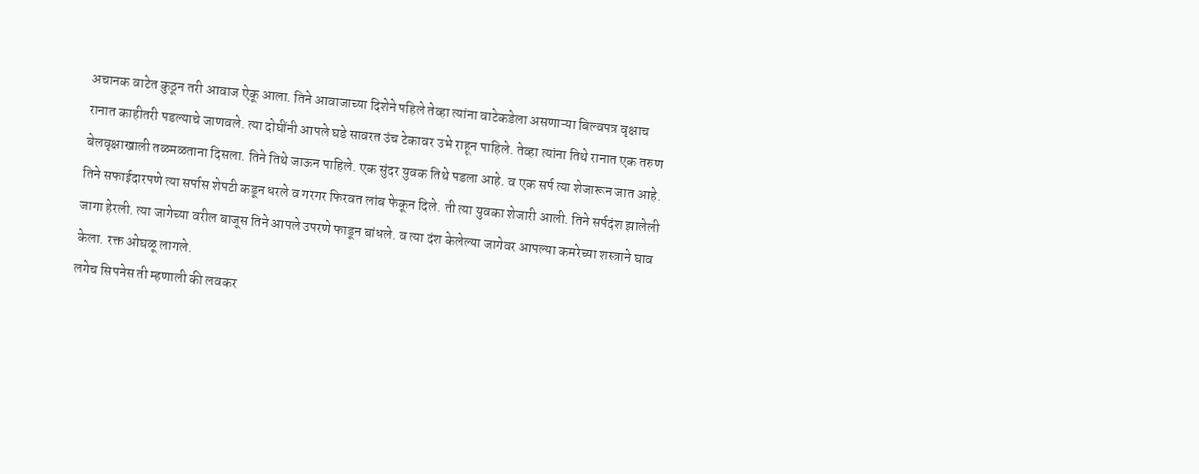अचानक वाटेत कुठून तरी आवाज ऐकू आला. तिने आवाजाच्या दिशेने पहिले तेव्हा त्यांना वाटेकडेला असणाऱ्या बिल्वपत्र वृक्षाच रानात काहीतरी पडल्याचे जाणवले. त्या दोघींनी आपले घडे सावरत उंच टेकावर उभे राहून पाहिले. तेव्हा त्यांना तिथे रानात एक तरुण बेलवृक्षाखाली तळमळताना दिसला. तिने तिथे जाऊन पाहिले. एक सुंदर युवक तिथे पडला आहे. व एक सर्प त्या शेजारून जात आहे. तिने सफाईदारपणे त्या सर्पास शेपटी कडून धरले व गरगर फिरवत लांब फेकून दिले. ती त्या युवका शेजारी आली. तिने सर्पदंश झालेली जागा हेरली. त्या जागेच्या वरील बाजूस तिने आपले उपरणे फाडून बांधले. व त्या दंश केलेल्या जागेवर आपल्या कमरेच्या शस्त्राने घाव केला. रक्त ओघळू लागले.
लगेच सिपनेस ती म्हणाली की लवकर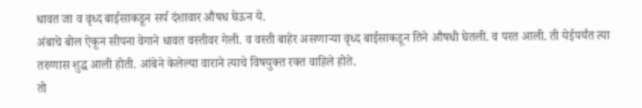धावत जा व वृध्द बाईसाकडून सर्प दंशावार औषध घेऊन ये.
अंबाचे बोल ऐकून सीपना वेगाने धावत वस्तीवर गेली. व वस्ती बाहेर असणाऱ्या वृध्द बाईसाकडून तिने औषधी घेतली. व परत आली. ती येईपर्यंत त्या तरुणास शुद्ध आली होती. आंबेने केलेल्या वाराने त्याचे विषयुक्त रक्त वाहिले होते.
तो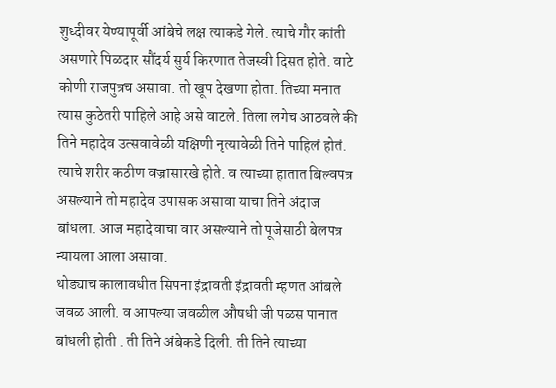शुध्दीवर येण्यापूर्वी आंबेचे लक्ष त्याकडे गेले. त्याचे गौर कांती असणारे पिळदार सौंदर्य सुर्य किरणात तेजस्वी दिसत होते. वाटे कोणी राजपुत्रच असावा. तो खूप देखणा होता. तिच्या मनात त्यास कुठेतरी पाहिले आहे असे वाटले. तिला लगेच आठवले की तिने महादेव उत्सवावेळी यक्षिणी नृत्यावेळी तिने पाहिलं होतं. त्याचे शरीर कठीण वज्रासारखे होते. व त्याच्या हातात बिल्वपत्र असल्याने तो महादेव उपासक असावा याचा तिने अंदाज बांधला. आज महादेवाचा वार असल्याने तो पूजेसाठी बेलपत्र न्यायला आला असावा.
थोड्याच कालावधीत सिपना इंद्रावती इंद्रावती म्हणत आंबले जवळ आली. व आपल्या जवळील औषधी जी पळस पानात बांधली होती . ती तिने अंबेकडे दिली. ती तिने त्याच्या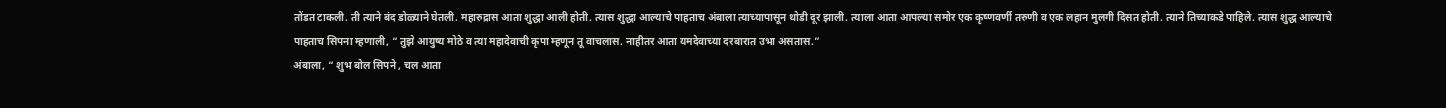तोंडत टाकली. ती त्याने बंद डोळ्याने घेतली. महारुद्रास आता शुद्धा आली होती. त्यास शुद्धा आल्याचे पाहताच अंबाला त्याच्यापासून थोडी दूर झाली. त्याला आता आपल्या समोर एक कृष्णवर्णी तरुणी व एक लहान मुलगी दिसत होती. त्याने तिच्याकडे पाहिले. त्यास शुद्ध आल्याचे पाहताच सिपना म्हणाली, “ तुझे आयुष्य मोठे व त्या महादेवाची कृपा म्हणून तू वाचलास. नाहीतर आता यमदेवाच्या दरबारात उभा असतास.”
अंबाला, “ शुभ बोल सिपने , चल आता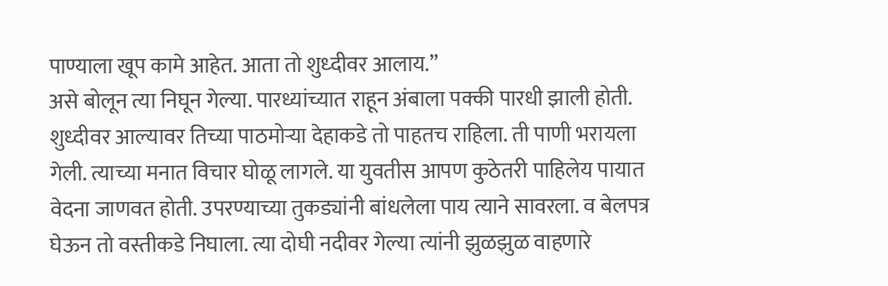पाण्याला खूप कामे आहेत. आता तो शुध्दीवर आलाय.”
असे बोलून त्या निघून गेल्या. पारध्यांच्यात राहून अंबाला पक्की पारधी झाली होती. शुध्दीवर आल्यावर तिच्या पाठमोऱ्या देहाकडे तो पाहतच राहिला. ती पाणी भरायला गेली. त्याच्या मनात विचार घोळू लागले. या युवतीस आपण कुठेतरी पाहिलेय पायात वेदना जाणवत होती. उपरण्याच्या तुकड्यांनी बांधलेला पाय त्याने सावरला. व बेलपत्र घेऊन तो वस्तीकडे निघाला. त्या दोघी नदीवर गेल्या त्यांनी झुळझुळ वाहणारे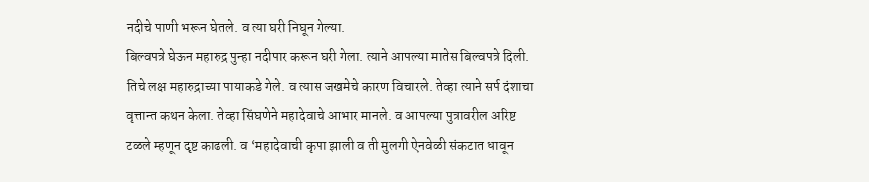नदीचे पाणी भरून घेतले. व त्या घरी निघून गेल्या.
बिल्वपत्रे घेऊन महारुद्र पुन्हा नदीपार करून घरी गेला. त्याने आपल्या मातेस बिल्वपत्रे दिली. तिचे लक्ष महारुद्राच्या पायाकडे गेले. व त्यास जखमेचे कारण विचारले. तेव्हा त्याने सर्प दंशाचा वृत्तान्त कथन केला. तेव्हा सिंघणेने महादेवाचे आभार मानले. व आपल्या पुत्रावरील अरिष्ट टळले म्हणून दृष्ट काढली. व ‘महादेवाची कृपा झाली व ती मुलगी ऐनवेळी संकटात धावून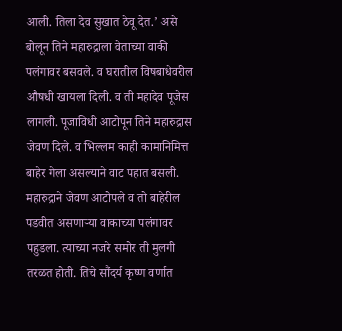आली. तिला देव सुखात ठेवू देत.’ असे बोलून तिने महारुद्राला वेताच्या वाकी पलंगावर बसवले. व घरातील विषबाधेवरील औषधी खायला दिली. व ती महादेव पूजेस लागली. पूजाविधी आटोपून तिने महारुद्रास जेवण दिले. व भिल्लम काही कामानिमित्त बाहेर गेला असल्याने वाट पहात बसली.
महारुद्राने जेवण आटोपले व तो बाहेरील पडवीत असणाऱ्या वाकाच्या पलंगावर पहुडला. त्याच्या नजरे समोर ती मुलगी तरळत होती. तिचे सौंदर्य कृष्ण वर्णात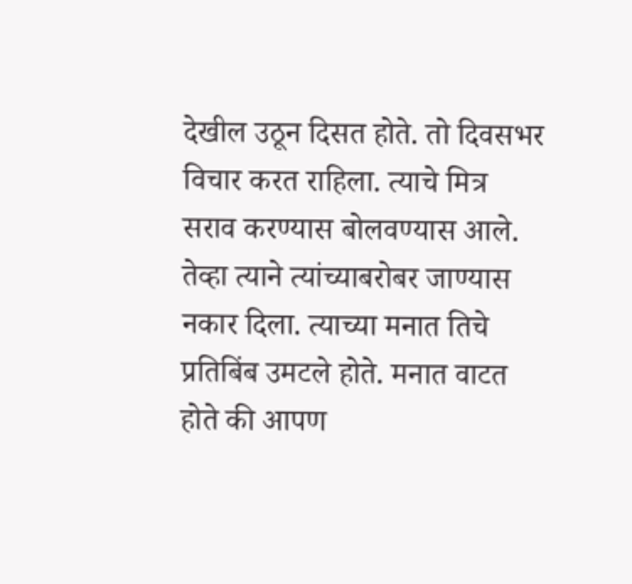देखील उठून दिसत होते. तो दिवसभर विचार करत राहिला. त्याचे मित्र सराव करण्यास बोलवण्यास आले. तेव्हा त्याने त्यांच्याबरोबर जाण्यास नकार दिला. त्याच्या मनात तिचे प्रतिबिंब उमटले होते. मनात वाटत होते की आपण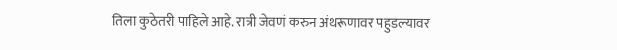तिला कुठेतरी पाहिले आहे. रात्री जेवणं करुन अंथरूणावर पहुडल्यावर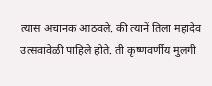त्यास अचानक आठवले. की त्यानें तिला महादेव उत्सवावेळी पाहिले होते. ती कृष्णवर्णीय मुलगी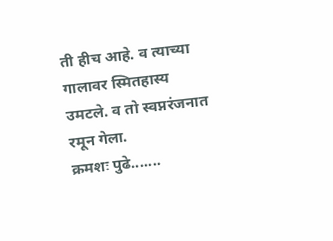ती हीच आहे. व त्याच्या गालावर स्मितहास्य उमटले. व तो स्वप्नरंजनात रमून गेला.
क्रमशः पुढे.......